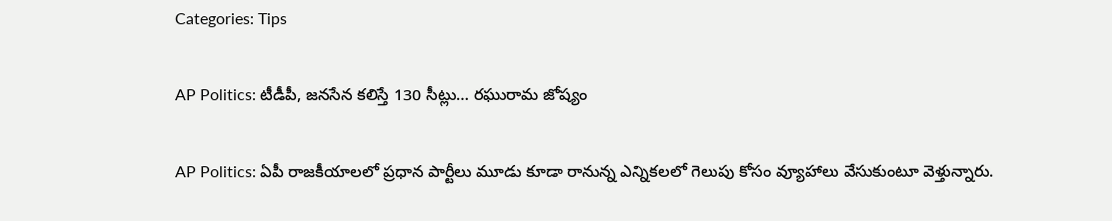Categories: Tips

AP Politics: టీడీపీ, జనసేన కలిస్తే 130 సీట్లు… రఘురామ జోష్యం

AP Politics: ఏపీ రాజకీయాలలో ప్రధాన పార్టీలు మూడు కూడా రానున్న ఎన్నికలలో గెలుపు కోసం వ్యూహాలు వేసుకుంటూ వెళ్తున్నారు.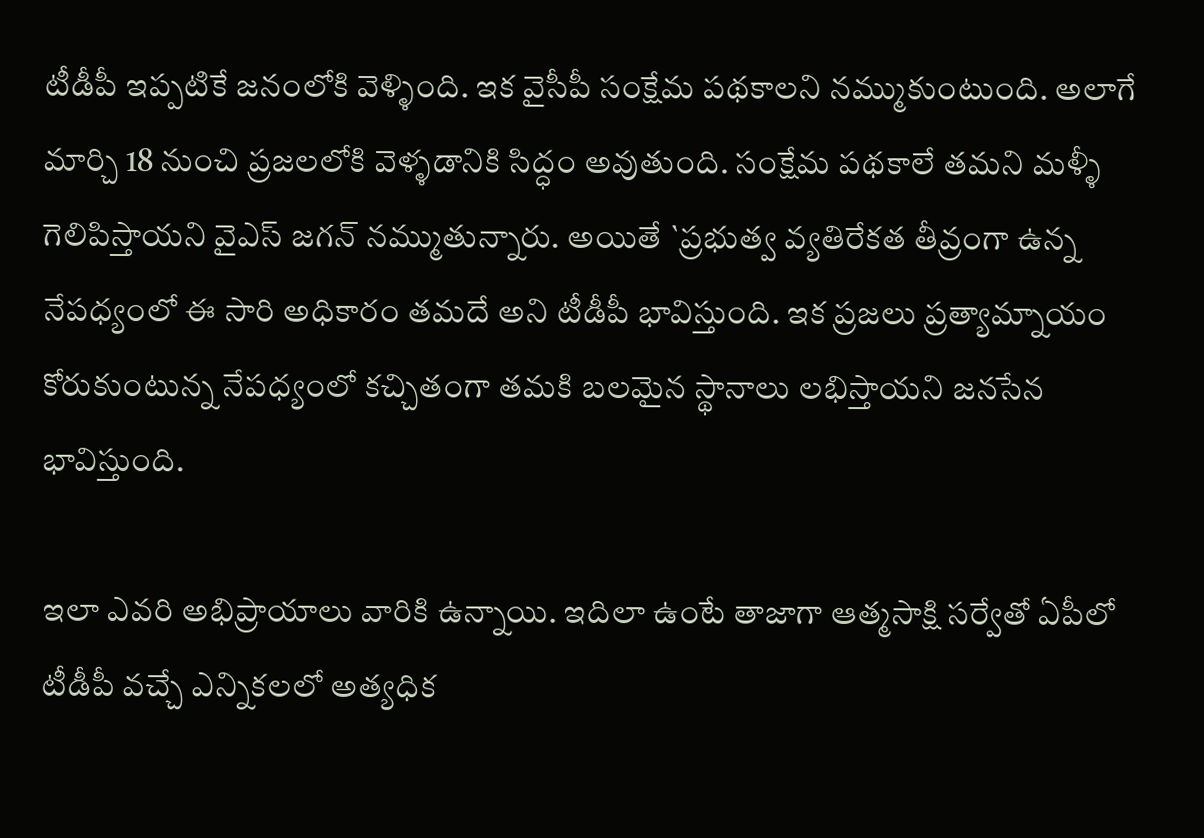టీడీపీ ఇప్పటికే జనంలోకి వెళ్ళింది. ఇక వైసీపీ సంక్షేమ పథకాలని నమ్ముకుంటుంది. అలాగే మార్చి 18 నుంచి ప్రజలలోకి వెళ్ళడానికి సిద్ధం అవుతుంది. సంక్షేమ పథకాలే తమని మళ్ళీ గెలిపిస్తాయని వైఎస్ జగన్ నమ్ముతున్నారు. అయితే `ప్రభుత్వ వ్యతిరేకత తీవ్రంగా ఉన్న నేపధ్యంలో ఈ సారి అధికారం తమదే అని టీడీపీ భావిస్తుంది. ఇక ప్రజలు ప్రత్యామ్నాయం కోరుకుంటున్న నేపధ్యంలో కచ్చితంగా తమకి బలమైన స్థానాలు లభిస్తాయని జనసేన భావిస్తుంది.

ఇలా ఎవరి అభిప్రాయాలు వారికి ఉన్నాయి. ఇదిలా ఉంటే తాజాగా ఆత్మసాక్షి సర్వేతో ఏపీలో టీడీపీ వచ్చే ఎన్నికలలో అత్యధిక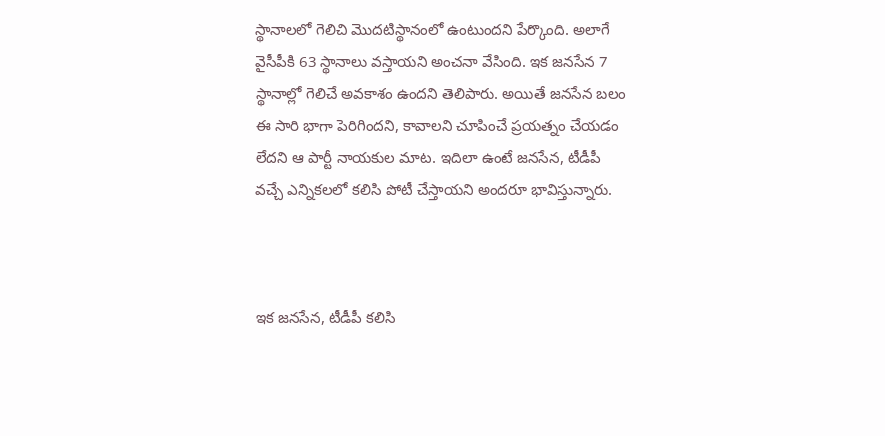స్థానాలలో గెలిచి మొదటిస్థానంలో ఉంటుందని పేర్కొంది. అలాగే వైసీపీకి 63 స్థానాలు వస్తాయని అంచనా వేసింది. ఇక జనసేన 7 స్థానాల్లో గెలిచే అవకాశం ఉందని తెలిపారు. అయితే జనసేన బలం ఈ సారి భాగా పెరిగిందని, కావాలని చూపించే ప్రయత్నం చేయడం లేదని ఆ పార్టీ నాయకుల మాట. ఇదిలా ఉంటే జనసేన, టీడీపీ వచ్చే ఎన్నికలలో కలిసి పోటీ చేస్తాయని అందరూ భావిస్తున్నారు.



ఇక జనసేన, టీడీపీ కలిసి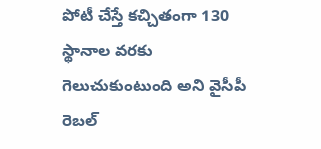పోటీ చేస్తే కచ్చితంగా 130 స్థానాల వరకు గెలుచుకుంటుంది అని వైసీపీ రెబల్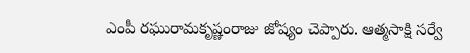ఎంపీ రఘురామకృష్ణంరాజు జోష్యం చెప్పారు. ఆత్మసాక్షి సర్వే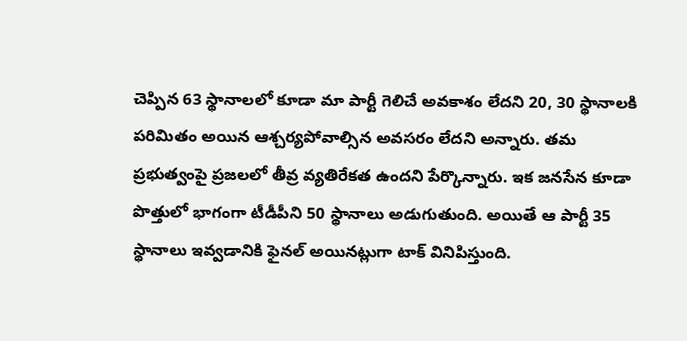చెప్పిన 63 స్థానాలలో కూడా మా పార్టీ గెలిచే అవకాశం లేదని 20, 30 స్థానాలకి పరిమితం అయిన ఆశ్చర్యపోవాల్సిన అవసరం లేదని అన్నారు. తమ ప్రభుత్వంపై ప్రజలలో తీవ్ర వ్యతిరేకత ఉందని పేర్కొన్నారు. ఇక జనసేన కూడా పొత్తులో భాగంగా టీడీపీని 50 స్థానాలు అడుగుతుంది. అయితే ఆ పార్టీ 35 స్థానాలు ఇవ్వడానికి ఫైనల్ అయినట్లుగా టాక్ వినిపిస్తుంది.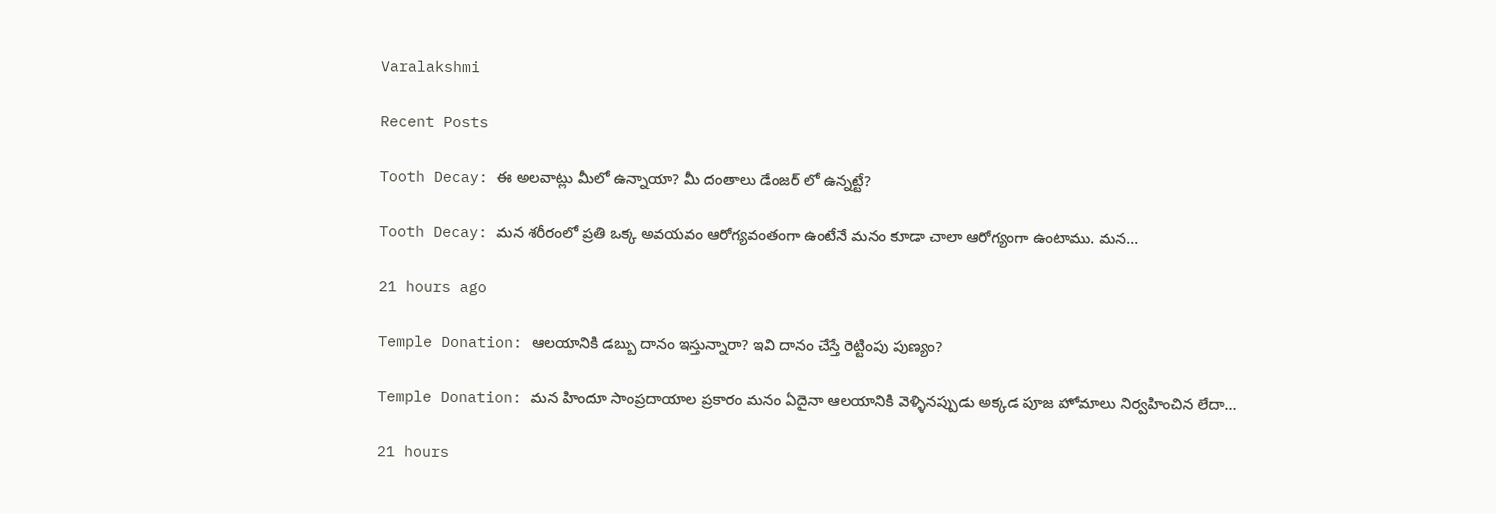Varalakshmi

Recent Posts

Tooth Decay: ఈ అలవాట్లు మీలో ఉన్నాయా? మీ దంతాలు డేంజర్ లో ఉన్నట్టే?

Tooth Decay: మన శరీరంలో ప్రతి ఒక్క అవయవం ఆరోగ్యవంతంగా ఉంటేనే మనం కూడా చాలా ఆరోగ్యంగా ఉంటాము. మన…

21 hours ago

Temple Donation: ఆలయానికి డబ్బు దానం ఇస్తున్నారా? ఇవి దానం చేస్తే రెట్టింపు పుణ్యం?

Temple Donation: మన హిందూ సాంప్రదాయాల ప్రకారం మనం ఏదైనా ఆలయానికి వెళ్ళినప్పుడు అక్కడ పూజ హోమాలు నిర్వహించిన లేదా…

21 hours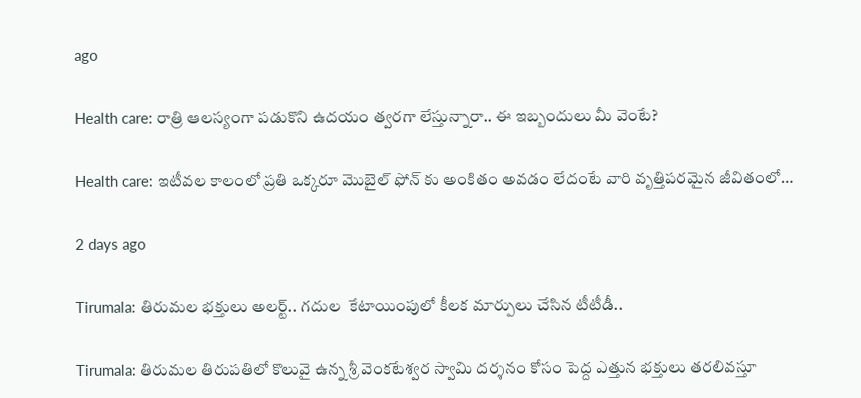ago

Health care: రాత్రి ఆలస్యంగా పడుకొని ఉదయం త్వరగా లేస్తున్నారా.. ఈ ఇబ్బందులు మీ వెంటే?

Health care: ఇటీవల కాలంలో ప్రతి ఒక్కరూ మొబైల్ ఫోన్ కు అంకితం అవడం లేదంటే వారి వృత్తిపరమైన జీవితంలో…

2 days ago

Tirumala: తిరుమల భక్తులు అలర్ట్.. గదుల  కేటాయింపులో కీలక మార్పులు చేసిన టీటీడీ..

Tirumala: తిరుమల తిరుపతిలో కొలువై ఉన్న శ్రీ వెంకటేశ్వర స్వామి దర్శనం కోసం పెద్ద ఎత్తున భక్తులు తరలివస్తూ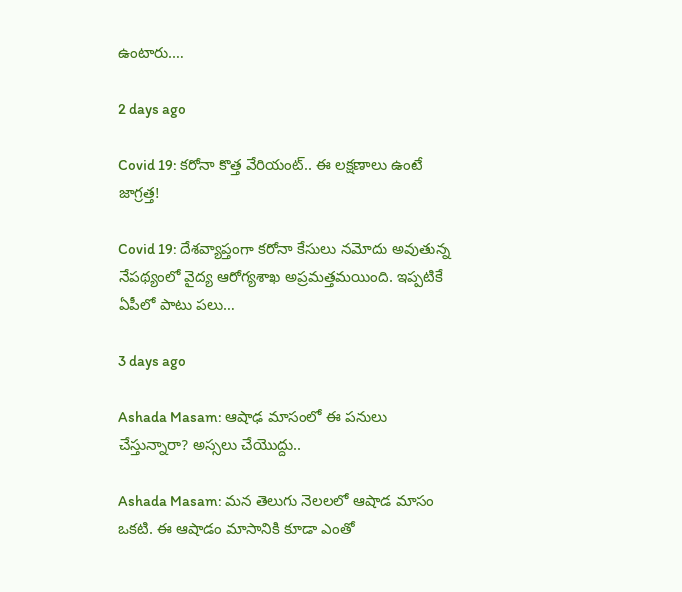ఉంటారు.…

2 days ago

Covid 19: కరోనా కొత్త వేరియంట్.. ఈ లక్షణాలు ఉంటే జాగ్రత్త!

Covid 19: దేశవ్యాప్తంగా కరోనా కేసులు నమోదు అవుతున్న నేపథ్యంలో వైద్య ఆరోగ్యశాఖ అప్రమత్తమయింది. ఇప్పటికే ఏపీలో పాటు పలు…

3 days ago

Ashada Masam: ఆషాఢ మాసంలో ఈ పనులు చేస్తున్నారా? అస్సలు చేయొద్దు..

Ashada Masam: మన తెలుగు నెలలలో ఆషాడ మాసం ఒకటి. ఈ ఆషాడం మాసానికి కూడా ఎంతో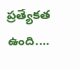ప్రత్యేకత ఉంది.…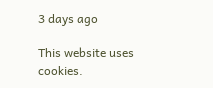3 days ago

This website uses cookies.